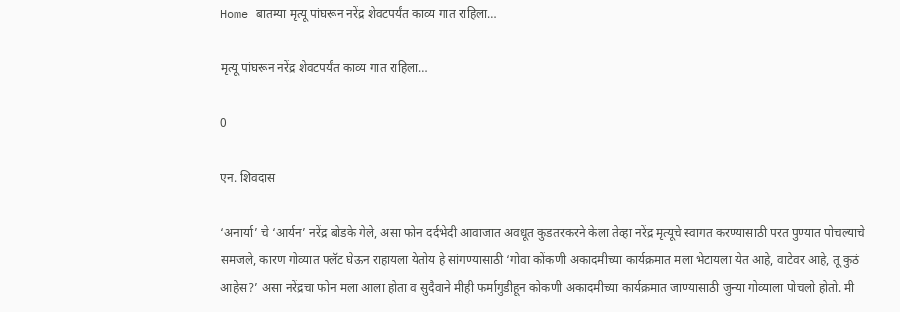Home बातम्या मृत्यू पांघरून नरेंद्र शेवटपर्यंत काव्य गात राहिला…

मृत्यू पांघरून नरेंद्र शेवटपर्यंत काव्य गात राहिला…

0

एन. शिवदास

‘अनार्या’ चे ‘आर्यन’ नरेंद्र बोडके गेले, असा फोन दर्दभेदी आवाजात अवधूत कुडतरकरने केला तेव्हा नरेंद्र मृत्यूचे स्वागत करण्यासाठी परत पुण्यात पोचल्याचे समजले, कारण गोव्यात फ्लॅट घेऊन राहायला येतोय हे सांगण्यासाठी ‘गोवा कोंकणी अकादमीच्या कार्यक्रमात मला भेटायला येत आहे, वाटेवर आहे, तू कुठं आहेस?’ असा नरेंद्रचा फोन मला आला होता व सुदैवाने मीही फर्मागुडीहून कोकणी अकादमीच्या कार्यक्रमात जाण्यासाठी जुन्या गोव्याला पोचलो होतो. मी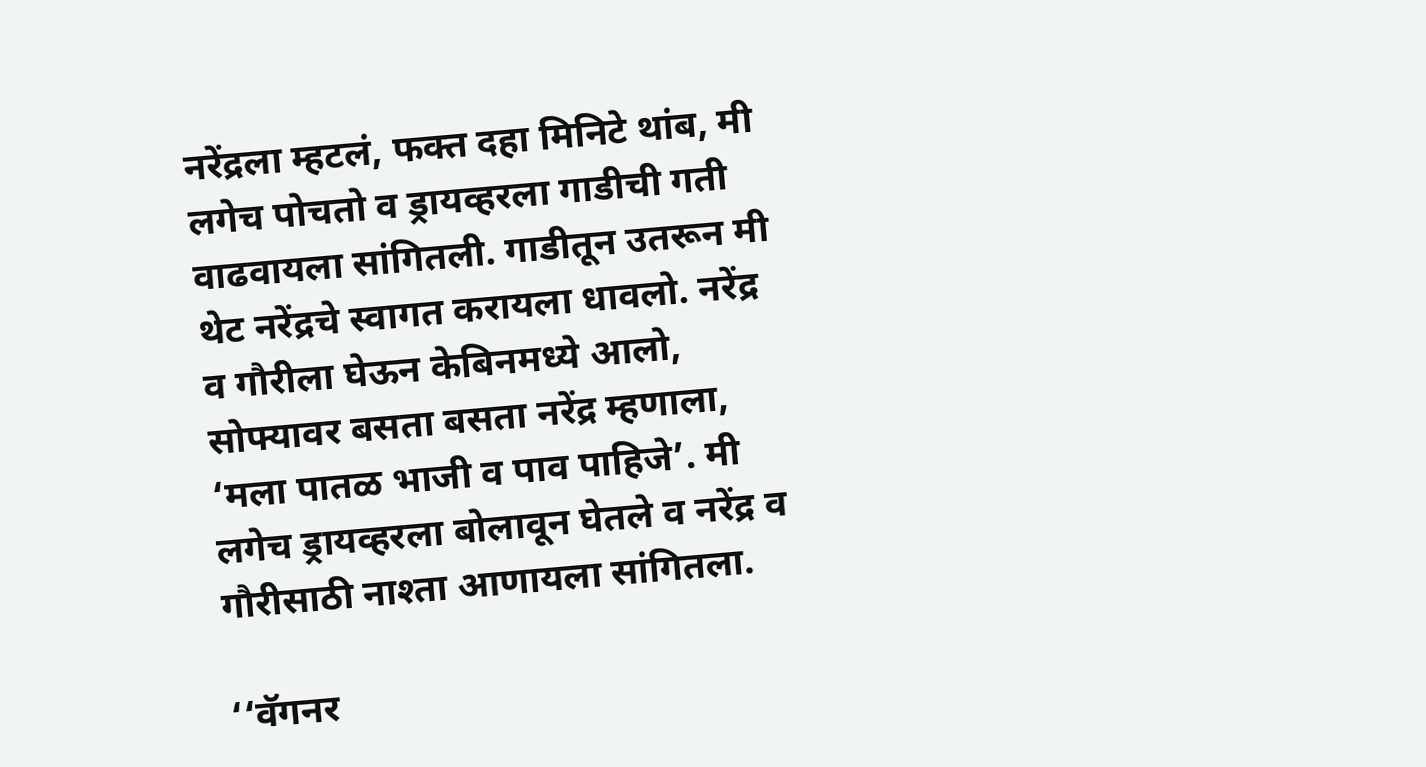नरेंद्रला म्हटलं, फक्त दहा मिनिटे थांब, मी लगेच पोचतो व ड्रायव्हरला गाडीची गती वाढवायला सांगितली. गाडीतून उतरून मी थेट नरेंद्रचे स्वागत करायला धावलो. नरेंद्र व गौरीला घेऊन केबिनमध्ये आलो, सोफ्यावर बसता बसता नरेंद्र म्हणाला, ‘मला पातळ भाजी व पाव पाहिजे’. मी लगेच ड्रायव्हरला बोलावून घेतले व नरेंद्र व गौरीसाठी नाश्ता आणायला सांगितला.

‘‘वॅगनर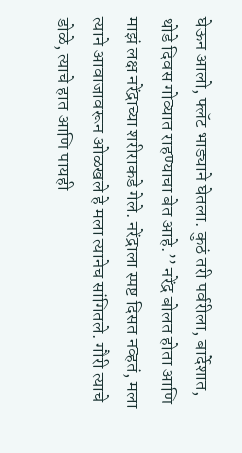घेऊन आलो, फ्लॅट भाड्याने घेतला. कुठं तरी पर्वरीला, बार्देशात, थोडे दिवस गोव्यात राहण्याचा बेत आहे.’’ नरेंद्र बोलत होता आणि माझं लक्ष नरेंद्राच्या शरीराकडे गेले. नरेंद्राला स्पष्ट दिसत नव्हतं, मला त्याने आवाजावरून ओळखले हे मला त्यानेच सांगितले. गौरी त्याचे डोळे, त्याचे हात आणि पायही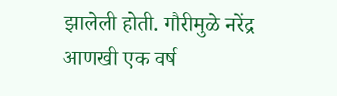झालेली होती. गौरीमुळे नरेंद्र आणखी एक वर्ष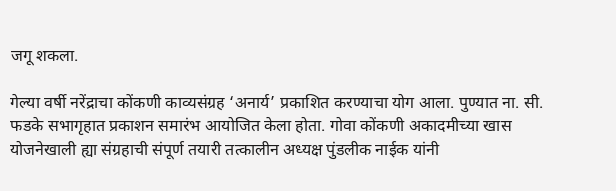जगू शकला.

गेल्या वर्षी नरेंद्राचा कोंकणी काव्यसंग्रह ‘अनार्य’ प्रकाशित करण्याचा योग आला. पुण्यात ना. सी. फडके सभागृहात प्रकाशन समारंभ आयोजित केला होता. गोवा कोंकणी अकादमीच्या खास योजनेखाली ह्या संग्रहाची संपूर्ण तयारी तत्कालीन अध्यक्ष पुंडलीक नाईक यांनी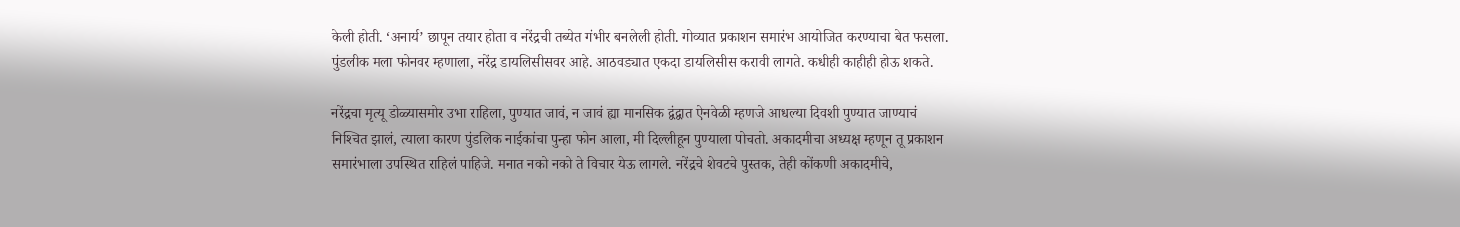केली होती. ‘अनार्य’ छापून तयार होता व नरेंद्रची तब्येत गंभीर बनलेली होती. गोव्यात प्रकाशन समारंभ आयोजित करण्याचा बेत फसला. पुंडलीक मला फोनवर म्हणाला, नरेंद्र डायलिसीसवर आहे. आठवड्यात एकदा डायलिसीस करावी लागते. कधीही काहीही होऊ शकते.

नरेंद्रचा मृत्यू डोळ्यासमोर उभा राहिला, पुण्यात जावं, न जावं ह्या मानसिक द्वंद्वात ऐनवेळी म्हणजे आधल्या दिवशी पुण्यात जाण्याचं निश्‍चित झालं, त्याला कारण पुंडलिक नाईकांचा पुन्हा फोन आला, मी दिल्लीहून पुण्याला पोचतो. अकादमीचा अध्यक्ष म्हणून तू प्रकाशन समारंभाला उपस्थित राहिलं पाहिजे. मनात नको नको ते विचार येऊ लागले. नरेंद्रचे शेवटचे पुस्तक, तेही कोंकणी अकादमीचे,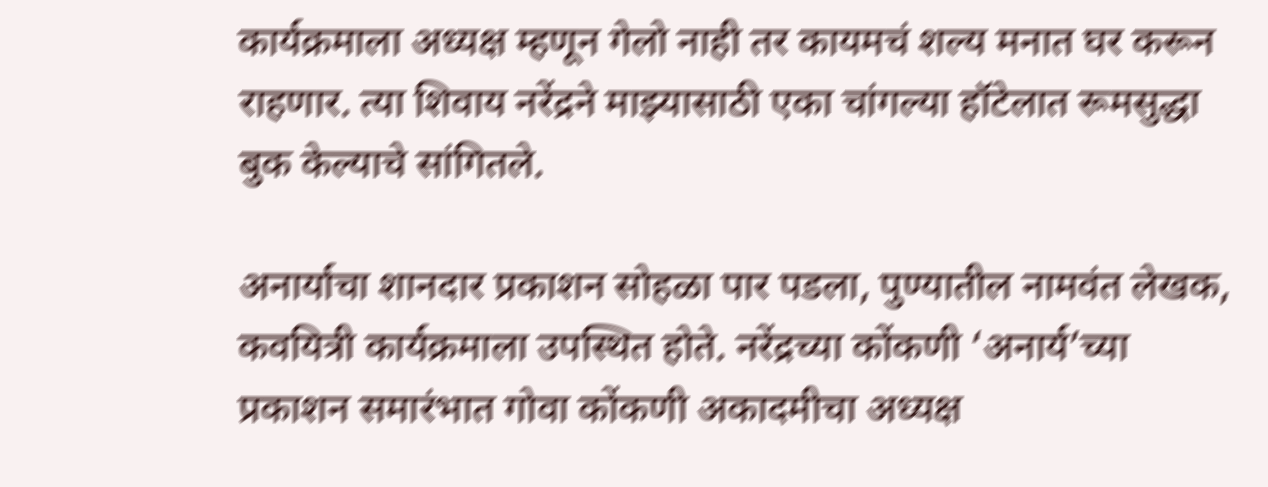कार्यक्रमाला अध्यक्ष म्हणून गेलो नाही तर कायमचं शल्य मनात घर करून राहणार. त्या शिवाय नरेंद्रने माझ्यासाठी एका चांगल्या हॉटेलात रूमसुद्धा बुक केल्याचे सांगितले.

अनार्याचा शानदार प्रकाशन सोहळा पार पडला, पुण्यातील नामवंत लेखक, कवयित्री कार्यक्रमाला उपस्थित होते. नरेंद्रच्या कोंकणी ‘अनार्य’च्या प्रकाशन समारंभात गोवा कोंकणी अकादमीचा अध्यक्ष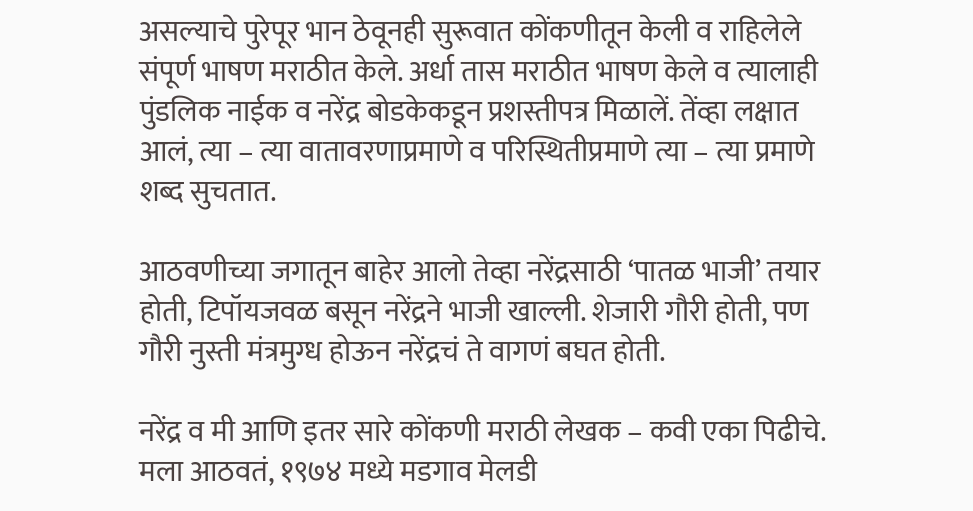असल्याचे पुरेपूर भान ठेवूनही सुरूवात कोंकणीतून केली व राहिलेले संपूर्ण भाषण मराठीत केले. अर्धा तास मराठीत भाषण केले व त्यालाही पुंडलिक नाईक व नरेंद्र बोडकेकडून प्रशस्तीपत्र मिळालें. तेंव्हा लक्षात आलं, त्या – त्या वातावरणाप्रमाणे व परिस्थितीप्रमाणे त्या – त्या प्रमाणे शब्द सुचतात.

आठवणीच्या जगातून बाहेर आलो तेव्हा नरेंद्रसाठी ‘पातळ भाजी’ तयार होती, टिपॉयजवळ बसून नरेंद्रने भाजी खाल्ली. शेजारी गौरी होती, पण गौरी नुस्ती मंत्रमुग्ध होऊन नरेंद्रचं ते वागणं बघत होती.

नरेंद्र व मी आणि इतर सारे कोंकणी मराठी लेखक – कवी एका पिढीचे. मला आठवतं, १९७४ मध्ये मडगाव मेलडी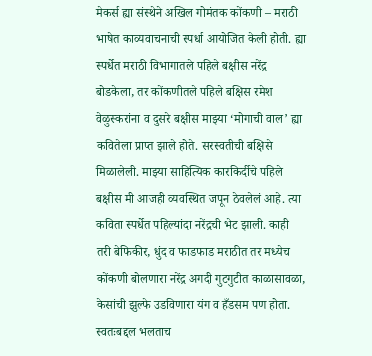मेकर्स ह्या संस्थेने अखिल गोमंतक कोंकणी – मराठी भाषेत काव्यवाचनाची स्पर्धा आयोजित केली होती. ह्या स्पर्धेत मराठी विभागातले पहिले बक्षीस नरेंद्र बोडकेला, तर कोंकणीतले पहिले बक्षिस रमेश वेळुस्करांना व दुसरे बक्षीस माझ्या ‘मोगाची वाल’ ह्या कवितेला प्राप्त झाले होते. सरस्वतीची बक्षिसे मिळालेली. माझ्या साहित्यिक कारकिर्दीचे पहिले बक्षीस मी आजही व्यवस्थित जपून ठेवलेलं आहे. त्या कविता स्पर्धेत पहिल्यांदा नरेंद्रची भेट झाली. काही तरी बेफिकीर, धुंद व फाडफाड मराठीत तर मध्येच कोंकणी बोलणारा नरेंद्र अगदी गुटगुटीत काळासावळा, केसांची झुल्फे उडविणारा यंग व हँडसम पण होता. स्वतःबद्दल भलताच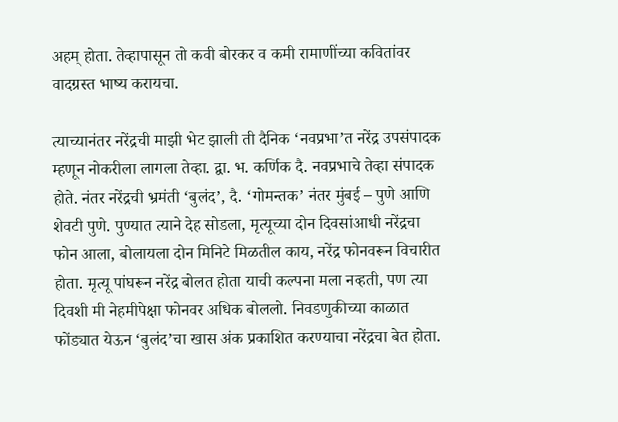अहम् होता. तेव्हापासून तो कवी बोरकर व कमी रामाणींच्या कवितांवर वादग्रस्त भाष्य करायचा.

त्याच्यानंतर नरेंद्रची माझी भेट झाली ती दैनिक ‘नवप्रभा’त नरेंद्र उपसंपादक म्हणून नोकरीला लागला तेव्हा. द्वा. भ. कर्णिक दै. नवप्रभाचे तेव्हा संपादक होते. नंतर नरेंद्रची भ्रमंती ‘बुलंद’, दै. ‘गोमन्तक’ नंतर मुंबई – पुणे आणि शेवटी पुणे. पुण्यात त्याने देह सोडला, मृत्यूच्या दोन दिवसांआधी नरेंद्रचा फोन आला, बोलायला दोन मिनिटे मिळतील काय, नरेंद्र फोनवरून विचारीत होता. मृत्यू पांघरून नरेंद्र बोलत होता याची कल्पना मला नव्हती, पण त्या दिवशी मी नेहमीपेक्षा फोनवर अधिक बोललो. निवडणुकीच्या काळात फोंड्यात येऊन ‘बुलंद’चा खास अंक प्रकाशित करण्याचा नरेंद्रचा बेत होता.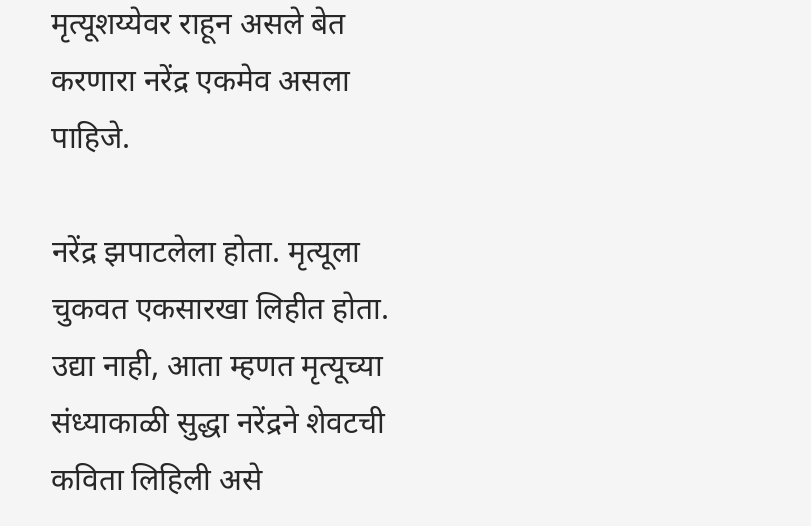मृत्यूशय्येवर राहून असले बेत करणारा नरेंद्र एकमेव असला पाहिजे.

नरेंद्र झपाटलेला होता. मृत्यूला चुकवत एकसारखा लिहीत होता. उद्या नाही, आता म्हणत मृत्यूच्या संध्याकाळी सुद्धा नरेंद्रने शेवटची कविता लिहिली असे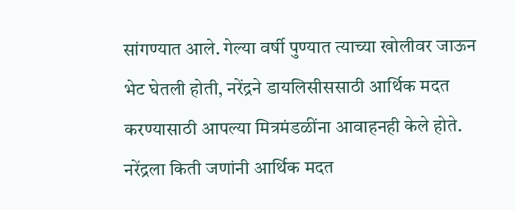सांगण्यात आले. गेल्या वर्षी पुण्यात त्याच्या खोलीवर जाऊन भेट घेतली होती, नरेंद्रने डायलिसीससाठी आर्थिक मदत करण्यासाठी आपल्या मित्रमंडळींना आवाहनही केले होते. नरेंद्रला किती जणांनी आर्थिक मदत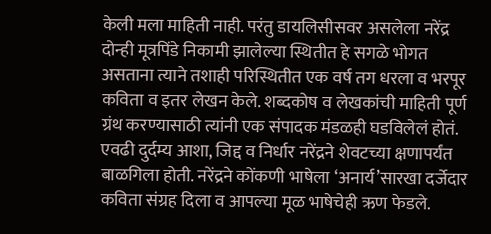केली मला माहिती नाही. परंतु डायलिसीसवर असलेला नरेंद्र दोन्ही मूत्रपिंडे निकामी झालेल्या स्थितीत हे सगळे भोगत असताना त्याने तशाही परिस्थितीत एक वर्ष तग धरला व भरपूर कविता व इतर लेखन केले. शब्दकोष व लेखकांची माहिती पूर्ण ग्रंथ करण्यासाठी त्यांनी एक संपादक मंडळही घडविलेलं होतं. एवढी दुर्दम्य आशा, जिद्द व निर्धार नरेंद्रने शेवटच्या क्षणापर्यंत बाळगिला होती. नरेंद्रने कोंकणी भाषेला ‘अनार्य’सारखा दर्जेदार कविता संग्रह दिला व आपल्या मूळ भाषेचेही ऋण फेडले.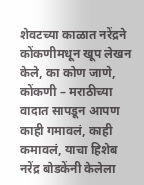शेवटच्या काळात नरेंद्रने कोंकणीमधून खूप लेखन केले, का कोण जाणे, कोंकणी – मराठीच्या वादात सापडून आपण काही गमावलं, काही कमावलं, याचा हिशेब नरेंद्र बोडकेंनी केलेला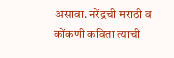असावा. नरेंद्रची मराठी व कोंकणी कविता त्याची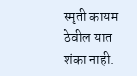स्मृती कायम ठेवील यात शंका नाही.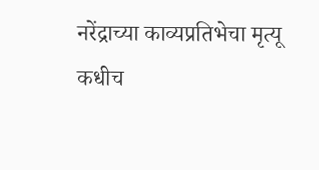नरेंद्राच्या काव्यप्रतिभेचा मृत्यू कधीच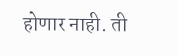होणार नाही. ती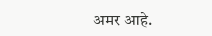अमर आहे.